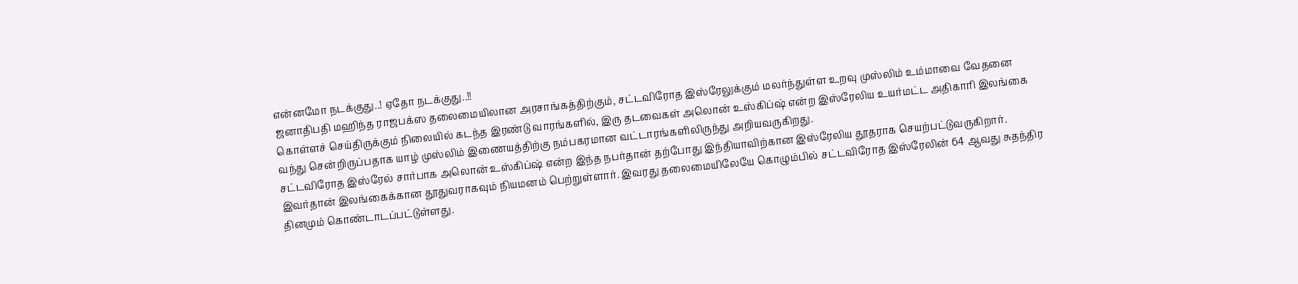என்னமோ நடக்குது..! ஏதோ நடக்குது..!!
ஜனாதிபதி மஹிந்த ராஜபக்ஸ தலைமையிலான அரசாங்கத்திற்கும், சட்டவிரோத இஸ்ரேலுக்கும் மலர்ந்துள்ள உறவு முஸ்லிம் உம்மாவை வேதனை கொள்ளச் செய்திருக்கும் நிலையில் கடந்த இரண்டு வாரங்களில், இரு தடவைகள் அலொன் உஸ்கிப்ஷ் என்ற இஸ்ரேலிய உயர்மட்ட அதிகாரி இலங்கை வந்து சென்றிருப்பதாக யாழ் முஸ்லிம் இணையத்திற்கு நம்பகரமான வட்டாரங்களிலிருந்து அறியவருகிறது.
சட்டவிரோத இஸ்ரேல் சார்பாக அலொன் உஸ்கிப்ஷ் என்ற இந்த நபர்தான் தற்போது இந்தியாவிற்கான இஸ்ரேலிய தூதராக செயற்பட்டுவருகிறார். இவர்தான் இலங்கைக்கான தூதுவராகவும் நியமனம் பெற்றுள்ளார். இவரது தலைமையிலேயே கொழும்பில் சட்டவிரோத இஸ்ரேலின் 64 ஆவது சுதந்திர தினமும் கொண்டாடப்பட்டுள்ளது.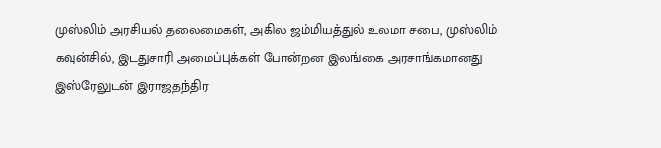முஸ்லிம் அரசியல் தலைமைகள், அகில ஜம்மியத்துல் உலமா சபை, முஸ்லிம் கவுன்சில், இடதுசாரி அமைப்புக்கள் போன்றன இலங்கை அரசாங்கமானது இஸ்ரேலுடன் இராஜதந்திர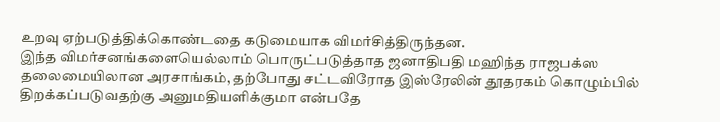உறவு ஏற்படுத்திக்கொண்டதை கடுமையாக விமர்சித்திருந்தன.
இந்த விமர்சனங்களையெல்லாம் பொருட்படுத்தாத ஜனாதிபதி மஹிந்த ராஜபக்ஸ தலைமையிலான அரசாங்கம், தற்போது சட்டவிரோத இஸ்ரேலின் தூதரகம் கொழும்பில் திறக்கப்படுவதற்கு அனுமதியளிக்குமா என்பதே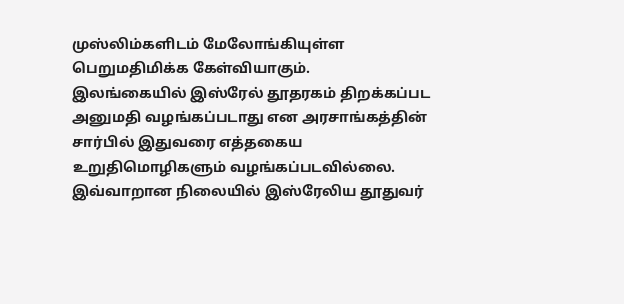முஸ்லிம்களிடம் மேலோங்கியுள்ள பெறுமதிமிக்க கேள்வியாகும்.
இலங்கையில் இஸ்ரேல் தூதரகம் திறக்கப்பட அனுமதி வழங்கப்படாது என அரசாங்கத்தின் சார்பில் இதுவரை எத்தகைய உறுதிமொழிகளும் வழங்கப்படவில்லை. இவ்வாறான நிலையில் இஸ்ரேலிய தூதுவர்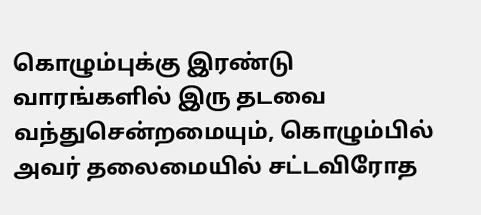கொழும்புக்கு இரண்டு வாரங்களில் இரு தடவை வந்துசென்றமையும், கொழும்பில் அவர் தலைமையில் சட்டவிரோத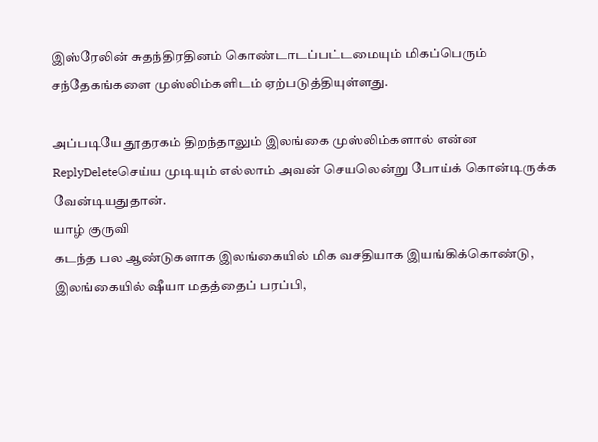இஸ்ரேலின் சுதந்திரதினம் கொண்டாடப்பட்டமையும் மிகப்பெரும் சந்தேகங்களை முஸ்லிம்களிடம் ஏற்படுத்தியுள்ளது.

அப்படியே தூதரகம் திறந்தாலும் இலங்கை முஸ்லிம்களால் என்ன
ReplyDeleteசெய்ய முடியும் எல்லாம் அவன் செயலென்று போய்க் கொன்டிருக்க
வேன்டியதுதான்.
யாழ் குருவி
கடந்த பல ஆண்டுகளாக இலங்கையில் மிக வசதியாக இயங்கிக்கொண்டு, இலங்கையில் ஷீயா மதத்தைப் பரப்பி,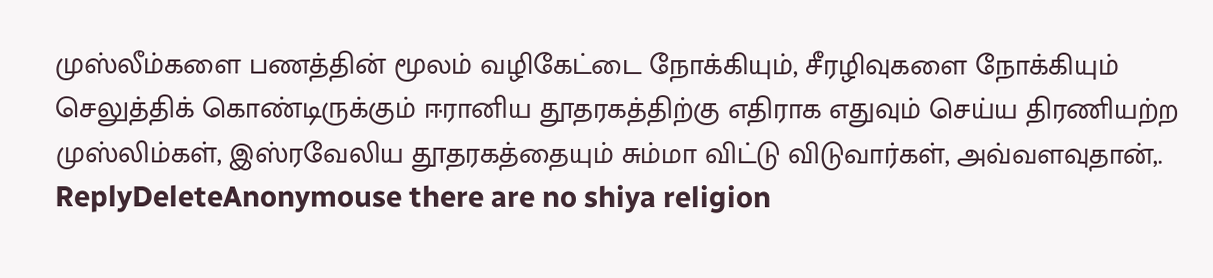முஸ்லீம்களை பணத்தின் மூலம் வழிகேட்டை நோக்கியும், சீரழிவுகளை நோக்கியும் செலுத்திக் கொண்டிருக்கும் ஈரானிய தூதரகத்திற்கு எதிராக எதுவும் செய்ய திரணியற்ற முஸ்லிம்கள், இஸ்ரவேலிய தூதரகத்தையும் சும்மா விட்டு விடுவார்கள், அவ்வளவுதான்,.
ReplyDeleteAnonymouse there are no shiya religion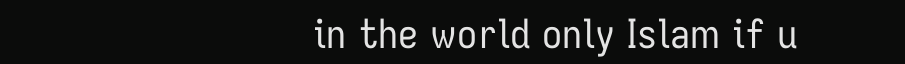in the world only Islam if u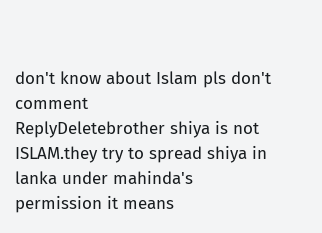don't know about Islam pls don't comment
ReplyDeletebrother shiya is not ISLAM.they try to spread shiya in lanka under mahinda's permission it means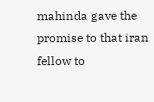mahinda gave the promise to that iran fellow to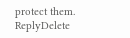protect them.
ReplyDelete